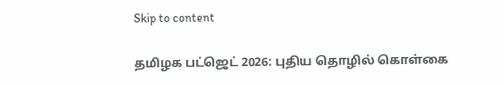Skip to content

தமிழக பட்ஜெட் 2026: புதிய தொழில் கொள்கை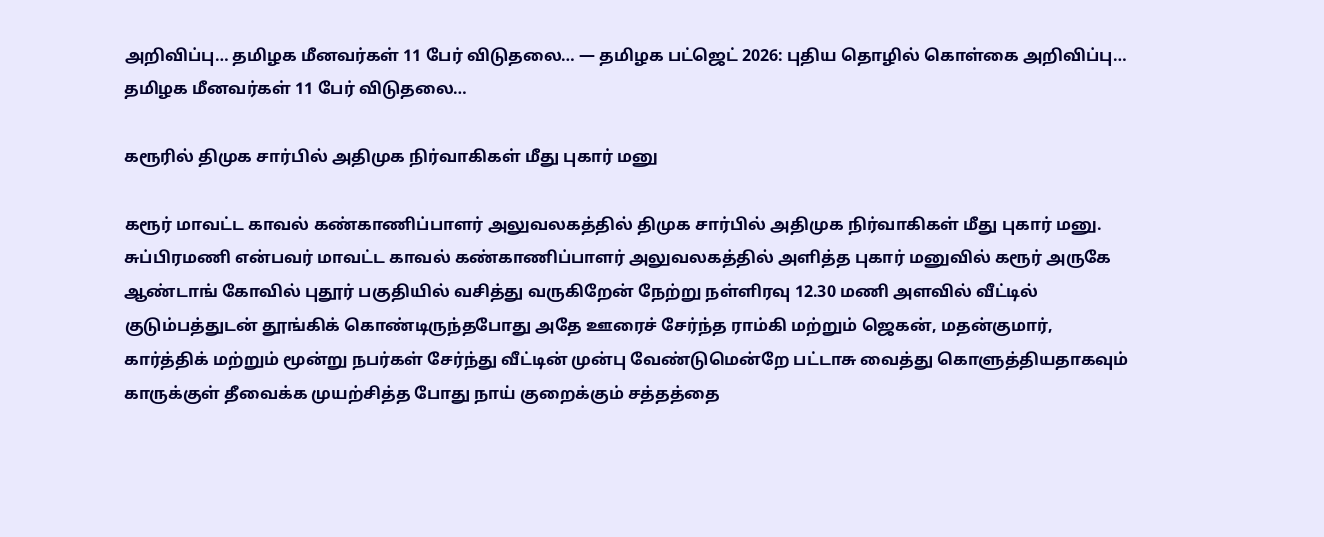அறிவிப்பு… தமிழக மீனவர்கள் 11 பேர் விடுதலை… — தமிழக பட்ஜெட் 2026: புதிய தொழில் கொள்கை அறிவிப்பு… தமிழக மீனவர்கள் 11 பேர் விடுதலை…

கரூரில் திமுக சார்பில் அதிமுக நிர்வாகிகள் மீது புகார் மனு

கரூர் மாவட்ட காவல் கண்காணிப்பாளர் அலுவலகத்தில் திமுக சார்பில் அதிமுக நிர்வாகிகள் மீது புகார் மனு. சுப்பிரமணி என்பவர் மாவட்ட காவல் கண்காணிப்பாளர் அலுவலகத்தில் அளித்த புகார் மனுவில் கரூர் அருகே ஆண்டாங் கோவில் புதூர் பகுதியில் வசித்து வருகிறேன் நேற்று நள்ளிரவு 12.30 மணி அளவில் வீட்டில் குடும்பத்துடன் தூங்கிக் கொண்டிருந்தபோது அதே ஊரைச் சேர்ந்த ராம்கி மற்றும் ஜெகன், மதன்குமார், கார்த்திக் மற்றும் மூன்று நபர்கள் சேர்ந்து வீட்டின் முன்பு வேண்டுமென்றே பட்டாசு வைத்து கொளுத்தியதாகவும் காருக்குள் தீவைக்க முயற்சித்த போது நாய் குறைக்கும் சத்தத்தை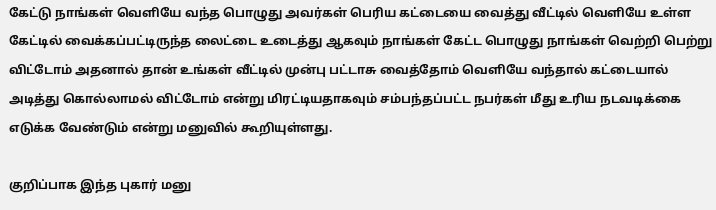கேட்டு நாங்கள் வெளியே வந்த பொழுது அவர்கள் பெரிய கட்டையை வைத்து வீட்டில் வெளியே உள்ள கேட்டில் வைக்கப்பட்டிருந்த லைட்டை உடைத்து ஆகவும் நாங்கள் கேட்ட பொழுது நாங்கள் வெற்றி பெற்று விட்டோம் அதனால் தான் உங்கள் வீட்டில் முன்பு பட்டாசு வைத்தோம் வெளியே வந்தால் கட்டையால் அடித்து கொல்லாமல் விட்டோம் என்று மிரட்டியதாகவும் சம்பந்தப்பட்ட நபர்கள் மீது உரிய நடவடிக்கை எடுக்க வேண்டும் என்று மனுவில் கூறியுள்ளது.

குறிப்பாக இந்த புகார் மனு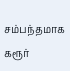சம்பந்தமாக கரூர்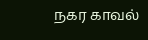நகர காவல்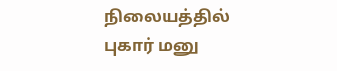நிலையத்தில் புகார் மனு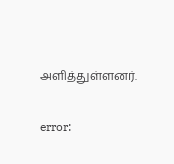அளித்துள்ளனர்.

error: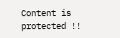Content is protected !!